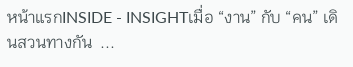หน้าแรกINSIDE - INSIGHTเมื่อ “งาน” กับ “คน” เดินสวนทางกัน  ...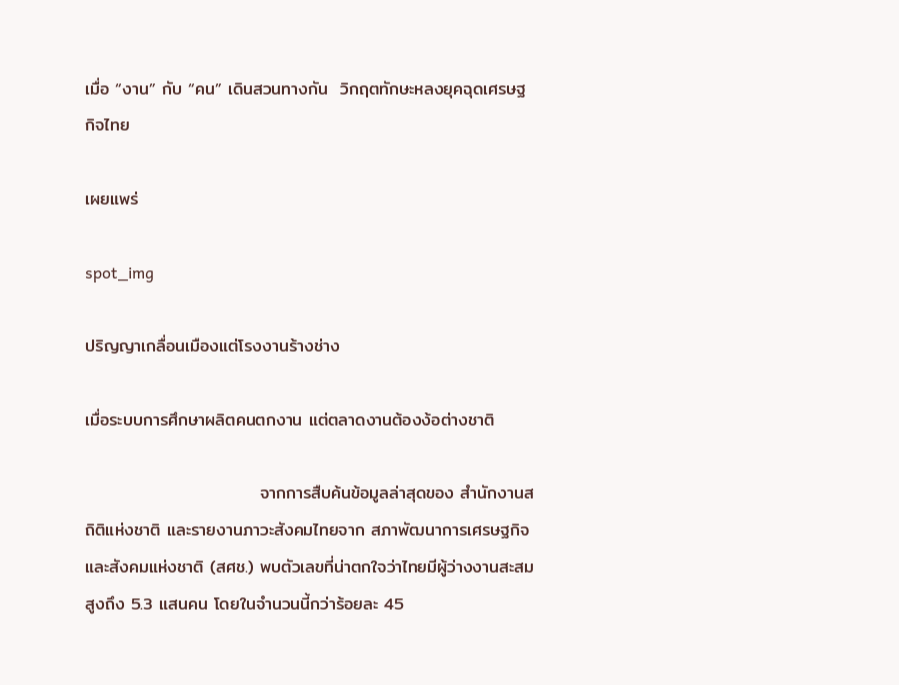เมื่อ “งาน” กับ “คน” เดินสวนทางกัน  วิกฤตทักษะหลงยุคฉุดเศรษฐกิจไทย

เผยแพร่

spot_img

ปริญญาเกลื่อนเมืองแต่โรงงานร้างช่าง

เมื่อระบบการศึกษาผลิตคนตกงาน แต่ตลาดงานต้องง้อต่างชาติ

                            จากการสืบค้นข้อมูลล่าสุดของ สำนักงานสถิติแห่งชาติ และรายงานภาวะสังคมไทยจาก สภาพัฒนาการเศรษฐกิจและสังคมแห่งชาติ (สศช.) พบตัวเลขที่น่าตกใจว่าไทยมีผู้ว่างงานสะสมสูงถึง 5.3 แสนคน โดยในจำนวนนี้กว่าร้อยละ 45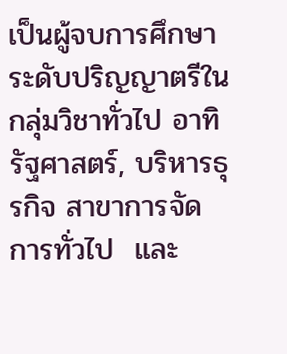เป็นผู้จบการศึกษาระดับปริญญาตรีใน กลุ่มวิชาทั่วไป อาทิ รัฐศาสตร์, บริหารธุรกิจ สาขาการจัดการทั่วไป  และ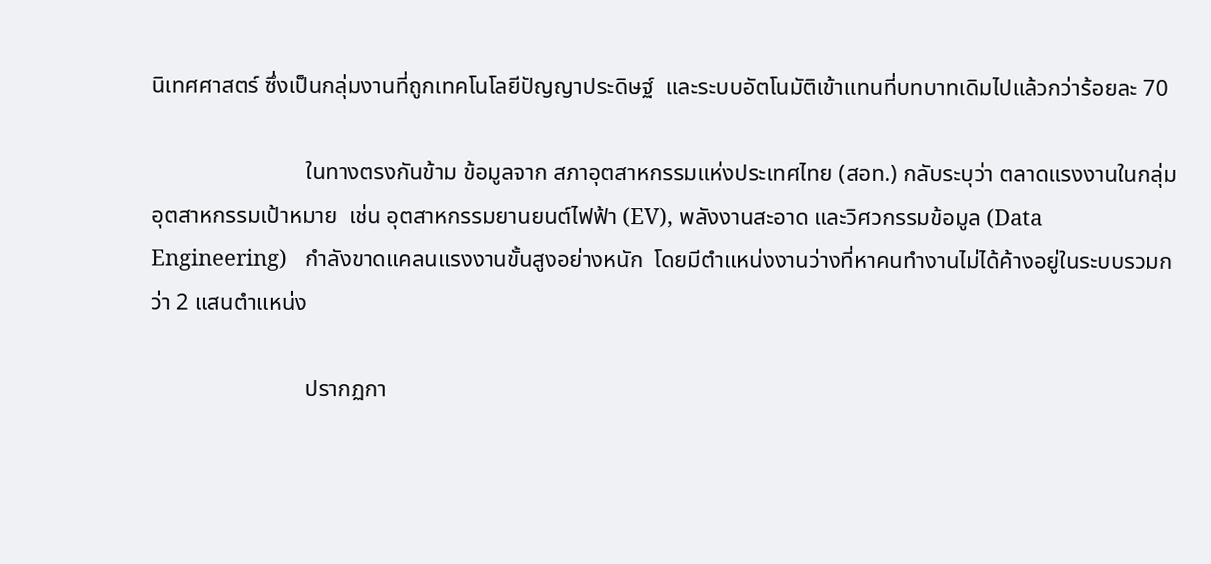นิเทศศาสตร์ ซึ่งเป็นกลุ่มงานที่ถูกเทคโนโลยีปัญญาประดิษฐ์  และระบบอัตโนมัติเข้าแทนที่บทบาทเดิมไปแล้วกว่าร้อยละ 70

                           ในทางตรงกันข้าม ข้อมูลจาก สภาอุตสาหกรรมแห่งประเทศไทย (สอท.) กลับระบุว่า ตลาดแรงงานในกลุ่มอุตสาหกรรมเป้าหมาย  เช่น อุตสาหกรรมยานยนต์ไฟฟ้า (EV), พลังงานสะอาด และวิศวกรรมข้อมูล (Data Engineering)   กำลังขาดแคลนแรงงานขั้นสูงอย่างหนัก  โดยมีตำแหน่งงานว่างที่หาคนทำงานไม่ได้ค้างอยู่ในระบบรวมกว่า 2 แสนตำแหน่ง

                           ปรากฏกา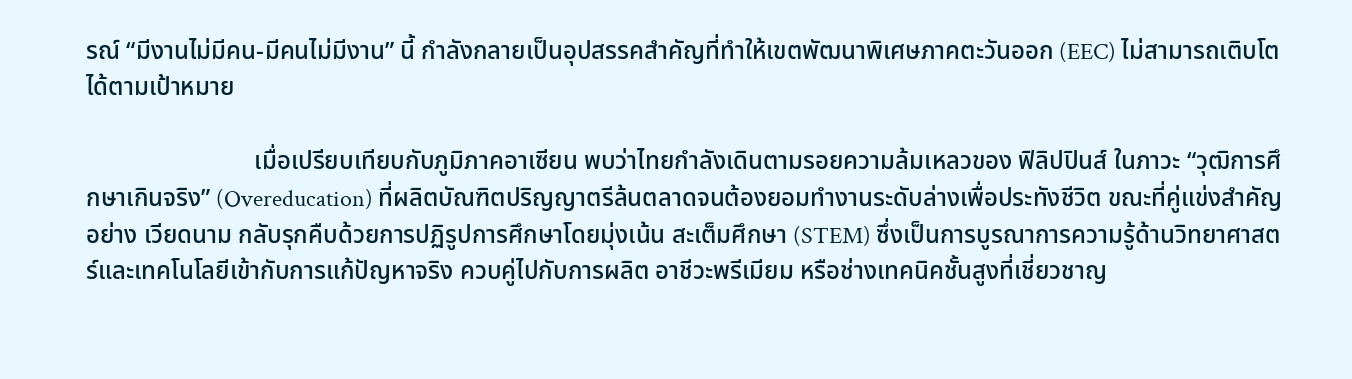รณ์ “มีงานไม่มีคน-มีคนไม่มีงาน” นี้ กำลังกลายเป็นอุปสรรคสำคัญที่ทำให้เขตพัฒนาพิเศษภาคตะวันออก (EEC) ไม่สามารถเติบโตได้ตามเป้าหมาย

                           เมื่อเปรียบเทียบกับภูมิภาคอาเซียน พบว่าไทยกำลังเดินตามรอยความล้มเหลวของ ฟิลิปปินส์ ในภาวะ “วุฒิการศึกษาเกินจริง” (Overeducation) ที่ผลิตบัณฑิตปริญญาตรีล้นตลาดจนต้องยอมทำงานระดับล่างเพื่อประทังชีวิต ขณะที่คู่แข่งสำคัญอย่าง เวียดนาม กลับรุกคืบด้วยการปฏิรูปการศึกษาโดยมุ่งเน้น สะเต็มศึกษา (STEM) ซึ่งเป็นการบูรณาการความรู้ด้านวิทยาศาสตร์และเทคโนโลยีเข้ากับการแก้ปัญหาจริง ควบคู่ไปกับการผลิต อาชีวะพรีเมียม หรือช่างเทคนิคชั้นสูงที่เชี่ยวชาญ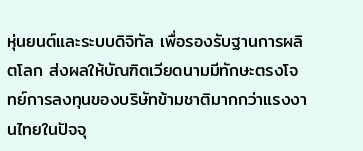หุ่นยนต์และระบบดิจิทัล เพื่อรองรับฐานการผลิตโลก ส่งผลให้บัณฑิตเวียดนามมีทักษะตรงโจทย์การลงทุนของบริษัทข้ามชาติมากกว่าแรงงานไทยในปัจจุ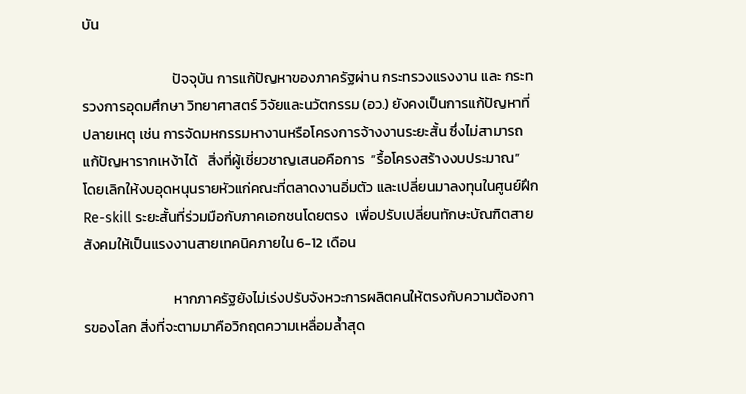บัน

                            ปัจจุบัน การแก้ปัญหาของภาครัฐผ่าน กระทรวงแรงงาน และ กระทรวงการอุดมศึกษา วิทยาศาสตร์ วิจัยและนวัตกรรม (อว.) ยังคงเป็นการแก้ปัญหาที่ปลายเหตุ เช่น การจัดมหกรรมหางานหรือโครงการจ้างงานระยะสั้น ซึ่งไม่สามารถแก้ปัญหารากเหง้าได้   สิ่งที่ผู้เชี่ยวชาญเสนอคือการ  “รื้อโครงสร้างงบประมาณ”   โดยเลิกให้งบอุดหนุนรายหัวแก่คณะที่ตลาดงานอิ่มตัว และเปลี่ยนมาลงทุนในศูนย์ฝึก Re-skill ระยะสั้นที่ร่วมมือกับภาคเอกชนโดยตรง  เพื่อปรับเปลี่ยนทักษะบัณฑิตสายสังคมให้เป็นแรงงานสายเทคนิคภายใน 6-12 เดือน

                            หากภาครัฐยังไม่เร่งปรับจังหวะการผลิตคนให้ตรงกับความต้องการของโลก สิ่งที่จะตามมาคือวิกฤตความเหลื่อมล้ำสุด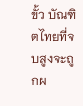ขั้ว บัณฑิตไทยที่จบสูงจะถูกผ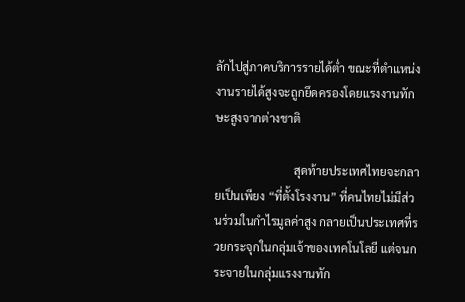ลักไปสู่ภาคบริการรายได้ต่ำ ขณะที่ตำแหน่งงานรายได้สูงจะถูกยึดครองโดยแรงงานทักษะสูงจากต่างชาติ

                           สุดท้ายประเทศไทยจะกลายเป็นเพียง “ที่ตั้งโรงงาน” ที่คนไทยไม่มีส่วนร่วมในกำไรมูลค่าสูง กลายเป็นประเทศที่รวยกระจุกในกลุ่มเจ้าของเทคโนโลยี แต่จนกระจายในกลุ่มแรงงานทัก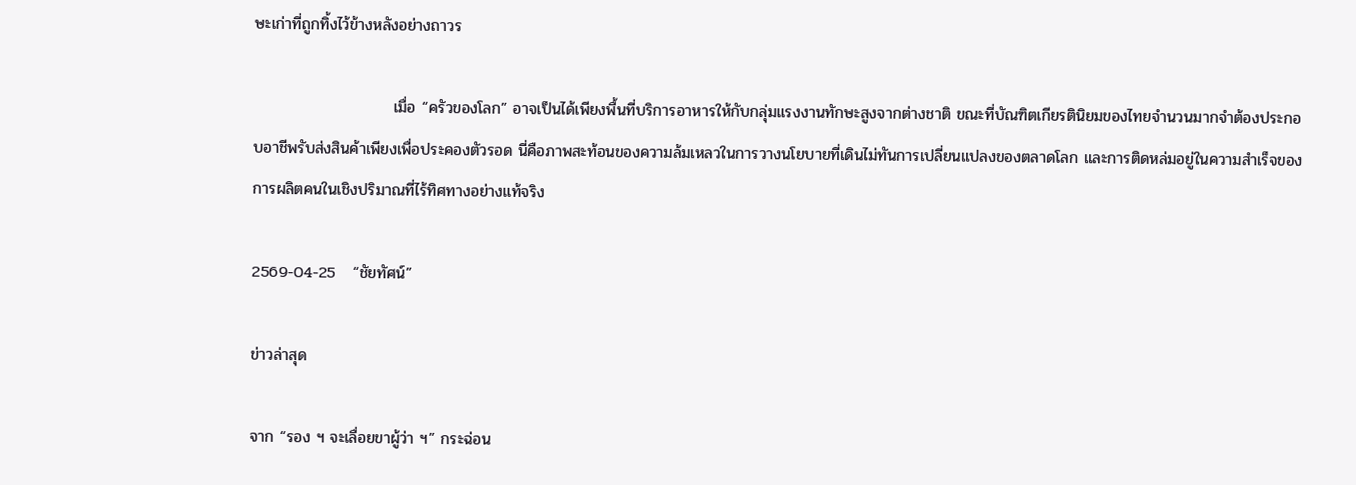ษะเก่าที่ถูกทิ้งไว้ข้างหลังอย่างถาวร

                         เมื่อ “ครัวของโลก” อาจเป็นได้เพียงพื้นที่บริการอาหารให้กับกลุ่มแรงงานทักษะสูงจากต่างชาติ ขณะที่บัณฑิตเกียรตินิยมของไทยจำนวนมากจำต้องประกอบอาชีพรับส่งสินค้าเพียงเพื่อประคองตัวรอด นี่คือภาพสะท้อนของความล้มเหลวในการวางนโยบายที่เดินไม่ทันการเปลี่ยนแปลงของตลาดโลก และการติดหล่มอยู่ในความสำเร็จของการผลิตคนในเชิงปริมาณที่ไร้ทิศทางอย่างแท้จริง

2569-04-25   “ชัยทัศน์”

ข่าวล่าสุด

จาก “รอง ฯ จะเลื่อยขาผู้ว่า ฯ” กระฉ่อน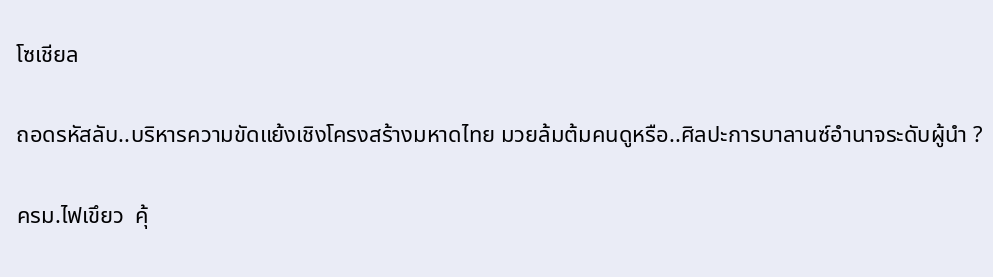โซเชียล

ถอดรหัสลับ..บริหารความขัดแย้งเชิงโครงสร้างมหาดไทย มวยล้มต้มคนดูหรือ..ศิลปะการบาลานซ์อำนาจระดับผู้นำ ?

ครม.ไฟเขึยว  คุ้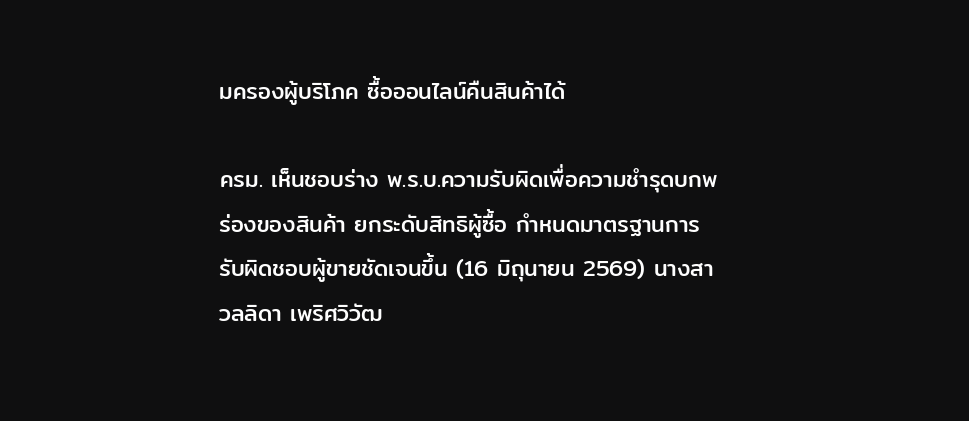มครองผู้บริโภค ซื้อออนไลน์คืนสินค้าได้

ครม. เห็นชอบร่าง พ.ร.บ.ความรับผิดเพื่อความชำรุดบกพร่องของสินค้า ยกระดับสิทธิผู้ซื้อ กำหนดมาตรฐานการรับผิดชอบผู้ขายชัดเจนขึ้น (16 มิถุนายน 2569) นางสาวลลิดา เพริศวิวัฒ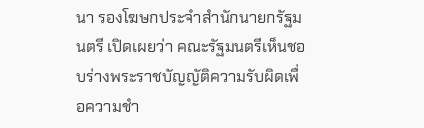นา รองโฆษกประจำสำนักนายกรัฐมนตรี เปิดเผยว่า คณะรัฐมนตรีเห็นชอบร่างพระราชบัญญัติความรับผิดเพื่อความชำ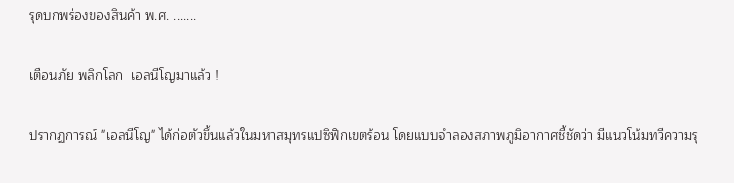รุดบกพร่องของสินค้า พ.ศ. .......

เตือนภัย พลิกโลก  เอลนีโญมาแล้ว !

ปรากฏการณ์ "เอลนีโญ" ได้ก่อตัวขึ้นแล้วในมหาสมุทรแปซิฟิกเขตร้อน โดยแบบจำลองสภาพภูมิอากาศชี้ชัดว่า มีแนวโน้มทวีความรุ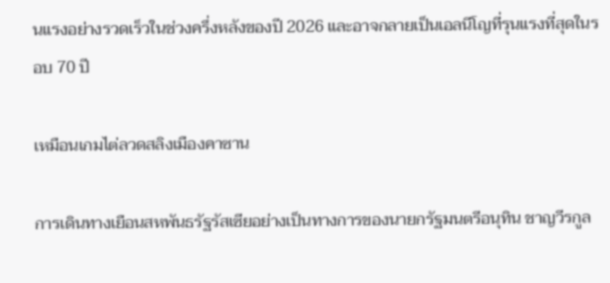นแรงอย่างรวดเร็วในช่วงครึ่งหลังของปี 2026 และอาจกลายเป็นเอลนีโญที่รุนแรงที่สุดในรอบ 70 ปี

เหมือนเกมไต่ลวดสลิงเมืองคาซาน

การเดินทางเยือนสหพันธรัฐรัสเซียอย่างเป็นทางการของนายกรัฐมนตรีอนุทิน ชาญวีรกูล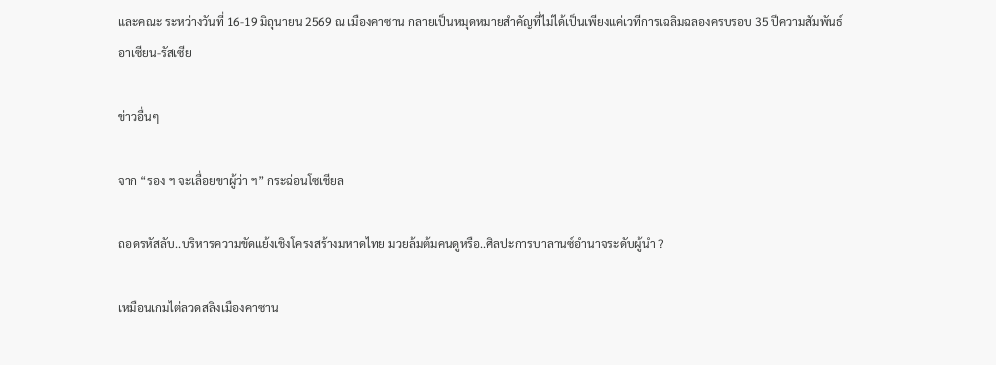และคณะ ระหว่างวันที่ 16-19 มิถุนายน 2569 ณ เมืองคาซาน กลายเป็นหมุดหมายสำคัญที่ไม่ได้เป็นเพียงแค่เวทีการเฉลิมฉลองครบรอบ 35 ปีความสัมพันธ์อาเซียน-รัสเซีย

ข่าวอื่นๆ

จาก “รอง ฯ จะเลื่อยขาผู้ว่า ฯ” กระฉ่อนโซเชียล

ถอดรหัสลับ..บริหารความขัดแย้งเชิงโครงสร้างมหาดไทย มวยล้มต้มคนดูหรือ..ศิลปะการบาลานซ์อำนาจระดับผู้นำ ?

เหมือนเกมไต่ลวดสลิงเมืองคาซาน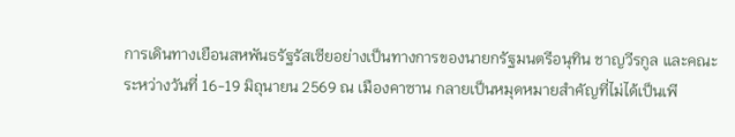การเดินทางเยือนสหพันธรัฐรัสเซียอย่างเป็นทางการของนายกรัฐมนตรีอนุทิน ชาญวีรกูล และคณะ ระหว่างวันที่ 16-19 มิถุนายน 2569 ณ เมืองคาซาน กลายเป็นหมุดหมายสำคัญที่ไม่ได้เป็นเพี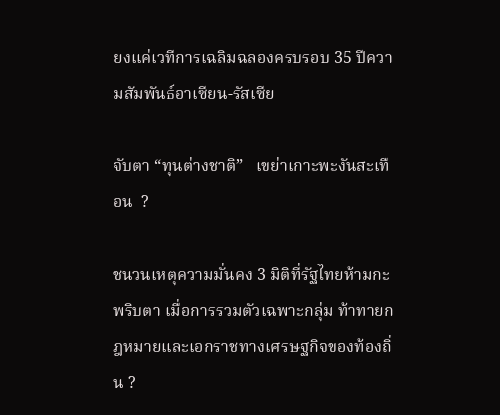ยงแค่เวทีการเฉลิมฉลองครบรอบ 35 ปีความสัมพันธ์อาเซียน-รัสเซีย

จับตา “ทุนต่างชาติ”   เขย่าเกาะพะงันสะเทือน  ?

ชนวนเหตุความมั่นคง 3 มิติที่รัฐไทยห้ามกะพริบตา เมื่อการรวมตัวเฉพาะกลุ่ม ท้าทายกฎหมายและเอกราชทางเศรษฐกิจของท้องถิ่น ?